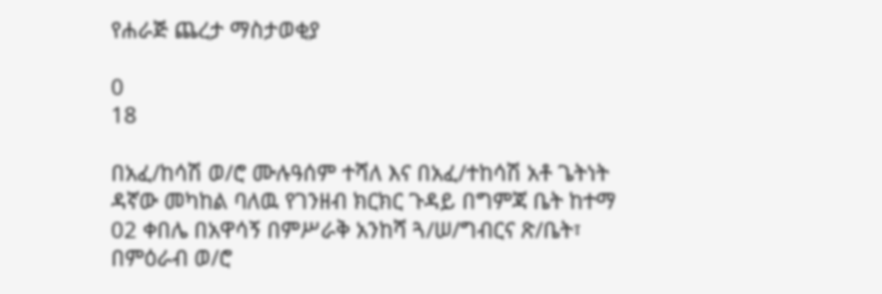የሐራጅ ጨረታ ማስታወቂያ

0
18

በአፈ/ከሳሽ ወ/ሮ ሙሉዓሰም ተሻለ እና በአፈ/ተከሳሽ አቶ ጌትነት ዳኛው መካከል ባለዉ የገንዘብ ክርክር ጉዳይ በግምጃ ቤት ከተማ 02 ቀበሌ በአዋሳኝ በምሥራቅ አንከሻ ጓ/ሠ/ግብርና ጽ/ቤት፣ በምዕራብ ወ/ሮ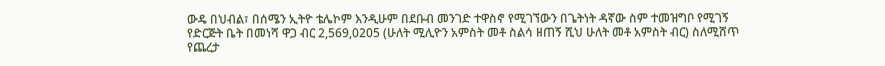ውዴ በህብል፣ በሰሜን ኢትዮ ቴሌኮም እንዲሁም በደቡብ መንገድ ተዋስኖ የሚገኘውን በጌትነት ዳኛው ስም ተመዝግቦ የሚገኝ የድርጅት ቤት በመነሻ ዋጋ ብር 2,569,0205 (ሁለት ሚሊዮን አምስት መቶ ስልሳ ዘጠኝ ሺህ ሁለት መቶ አምስት ብር) ስለሚሸጥ የጨረታ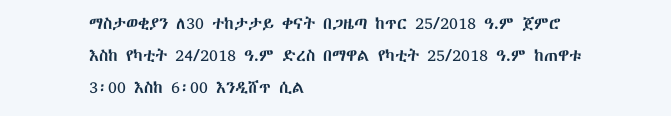ማስታወቂያን ለ30 ተከታታይ ቀናት በጋዜጣ ከጥር 25/2018 ዓ.ም ጀምሮ እስከ የካቲት 24/2018 ዓ.ም ድረስ በማዋል የካቲት 25/2018 ዓ.ም ከጠዋቱ 3፡00 እስከ 6፡00 እንዲሸጥ ሲል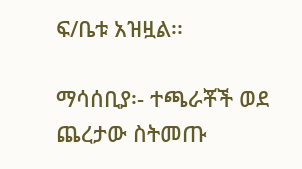ፍ/ቤቱ አዝዟል፡፡

ማሳሰቢያ፡- ተጫራቾች ወደ ጨረታው ስትመጡ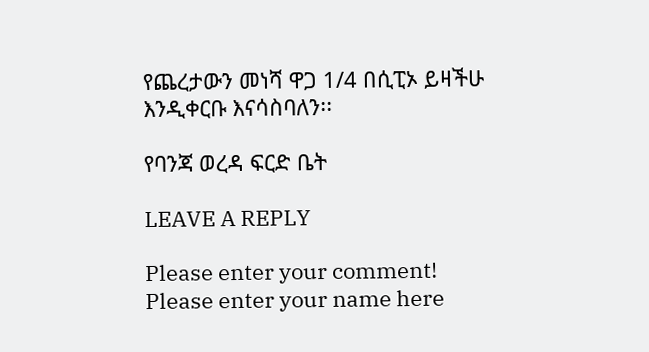የጨረታውን መነሻ ዋጋ 1/4 በሲፒኦ ይዛችሁ እንዲቀርቡ እናሳስባለን፡፡

የባንጃ ወረዳ ፍርድ ቤት

LEAVE A REPLY

Please enter your comment!
Please enter your name here